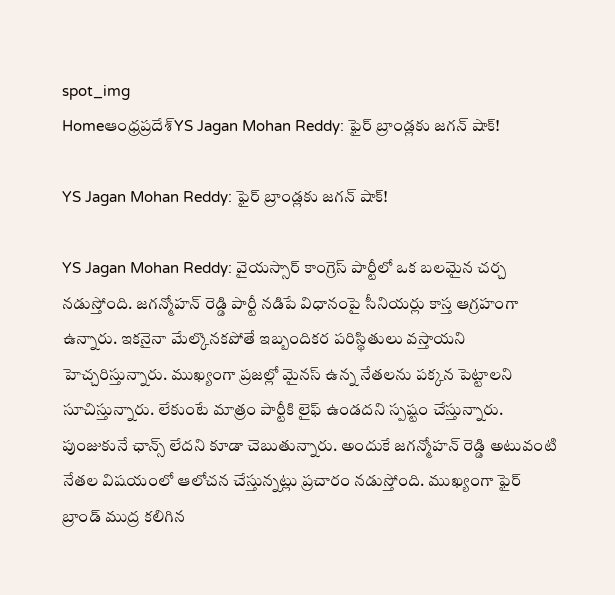spot_img
Homeఆంధ్రప్రదేశ్‌YS Jagan Mohan Reddy: ఫైర్ బ్రాండ్లకు జగన్ షాక్!

YS Jagan Mohan Reddy: ఫైర్ బ్రాండ్లకు జగన్ షాక్!

YS Jagan Mohan Reddy: వైయస్సార్ కాంగ్రెస్ పార్టీలో ఒక బలమైన చర్చ నడుస్తోంది. జగన్మోహన్ రెడ్డి పార్టీ నడిపే విధానంపై సీనియర్లు కాస్త ఆగ్రహంగా ఉన్నారు. ఇకనైనా మేల్కొనకపోతే ఇబ్బందికర పరిస్థితులు వస్తాయని హెచ్చరిస్తున్నారు. ముఖ్యంగా ప్రజల్లో మైనస్ ఉన్న నేతలను పక్కన పెట్టాలని సూచిస్తున్నారు. లేకుంటే మాత్రం పార్టీకి లైఫ్ ఉండదని స్పష్టం చేస్తున్నారు. పుంజుకునే ఛాన్స్ లేదని కూడా చెబుతున్నారు. అందుకే జగన్మోహన్ రెడ్డి అటువంటి నేతల విషయంలో ఆలోచన చేస్తున్నట్లు ప్రచారం నడుస్తోంది. ముఖ్యంగా ఫైర్ బ్రాండ్ ముద్ర కలిగిన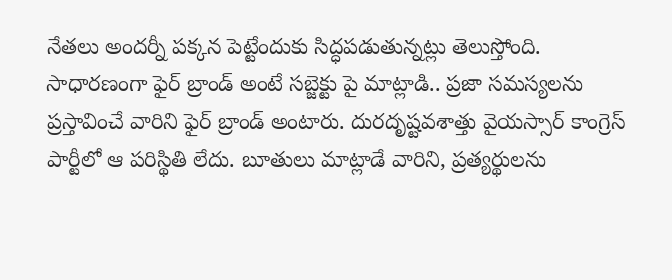నేతలు అందర్నీ పక్కన పెట్టేందుకు సిద్ధపడుతున్నట్లు తెలుస్తోంది. సాధారణంగా ఫైర్ బ్రాండ్ అంటే సబ్జెక్టు పై మాట్లాడి.. ప్రజా సమస్యలను ప్రస్తావించే వారిని ఫైర్ బ్రాండ్ అంటారు. దురదృష్టవశాత్తు వైయస్సార్ కాంగ్రెస్ పార్టీలో ఆ పరిస్థితి లేదు. బూతులు మాట్లాడే వారిని, ప్రత్యర్థులను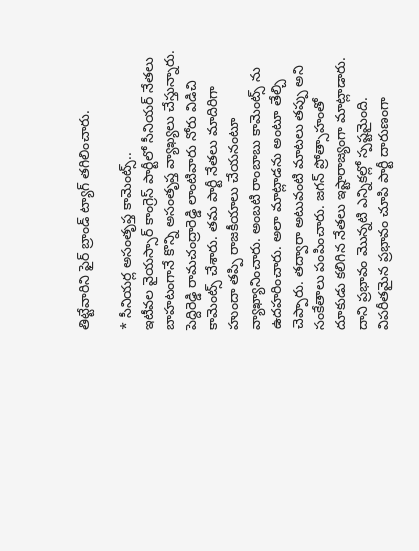తిట్టేవారిని ఫైర్ బ్రాండ్ ట్యాగ్ తగిలించారు.

* సీనియర్ల అసంతృప్త కామెంట్స్..
ఇటీవల వైయస్సార్ కాంగ్రెస్ పార్టీలో సీనియర్ నేతలు బాహటంగానే కొన్ని అసంతృప్త వ్యాఖ్యలు చేస్తున్నారు. పెద్దిరెడ్డి రామచంద్రారెడ్డి లాంటివారు నోరు విడిచి కామెంట్స్ చేశారు. తమ పార్టీ నేతలు మాదిరిగా హుందా తప్పి రాజకీయాలు చేయనంటూ వ్యాఖ్యానించారు. అంబటి రాంబాబు కామెంట్స్ ను ఉదహరించారు. అలా మాట్లాడను అంటూ తేల్చి చెప్పారు. తద్వారా అటువంటి మాటలు తప్పు అని సంకేతాలు పంపించారు. జగన్ ప్రోత్సాహంతో దూకుడు కలిగిన నేతలు ఇష్టారాజ్యంగా మాట్లాడారు. దాని ప్రభావం మొన్నటి ఎన్నికల్లో స్పష్టమైంది. విపరీతమైన ప్రభావం చూపి పార్టీ దారుణంగా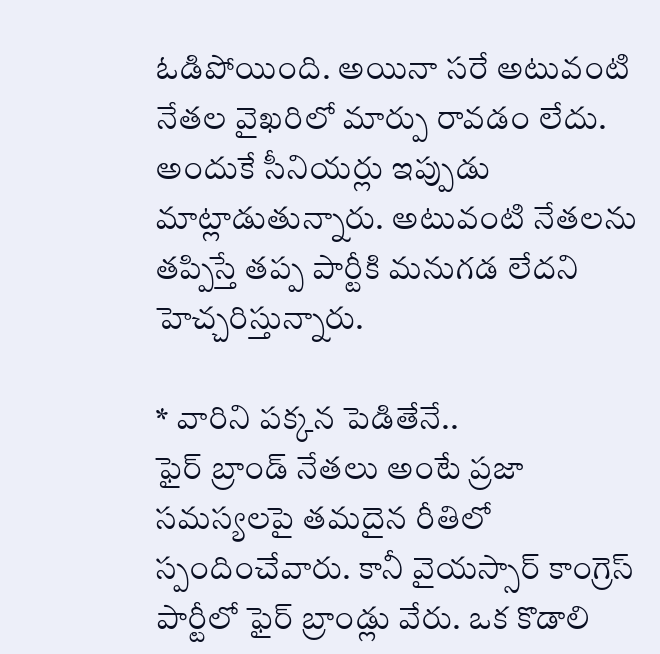ఓడిపోయింది. అయినా సరే అటువంటి నేతల వైఖరిలో మార్పు రావడం లేదు. అందుకే సీనియర్లు ఇప్పుడు మాట్లాడుతున్నారు. అటువంటి నేతలను తప్పిస్తే తప్ప పార్టీకి మనుగడ లేదని హెచ్చరిస్తున్నారు.

* వారిని పక్కన పెడితేనే..
ఫైర్ బ్రాండ్ నేతలు అంటే ప్రజా సమస్యలపై తమదైన రీతిలో స్పందించేవారు. కానీ వైయస్సార్ కాంగ్రెస్ పార్టీలో ఫైర్ బ్రాండ్లు వేరు. ఒక కొడాలి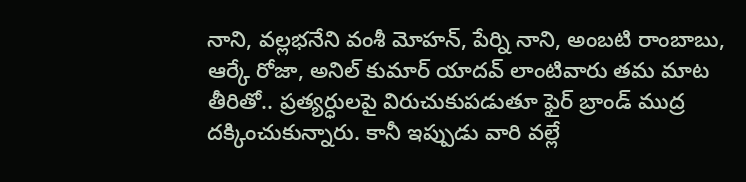నాని, వల్లభనేని వంశీ మోహన్, పేర్ని నాని, అంబటి రాంబాబు, ఆర్కే రోజా, అనిల్ కుమార్ యాదవ్ లాంటివారు తమ మాట తీరితో.. ప్రత్యర్ధులపై విరుచుకుపడుతూ ఫైర్ బ్రాండ్ ముద్ర దక్కించుకున్నారు. కానీ ఇప్పుడు వారి వల్లే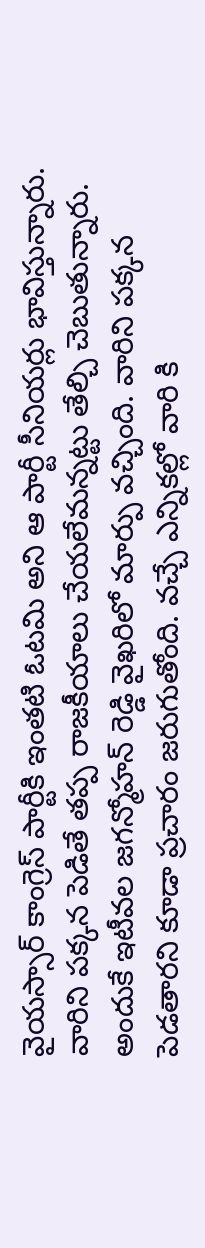వైయస్సార్ కాంగ్రెస్ పార్టీకి ఇంతటి ఓటమి అని ఆ పార్టీ సీనియర్లు భావిస్తున్నారు. వారిని పక్కన పెడితే తప్ప రాజకీయాలు చేయలేమన్నట్టు తేల్చి చెబుతున్నారు. అందుకే ఇటీవల జగన్మోహన్ రెడ్డి వైఖరిలో మార్పు వచ్చింది. వారిని పక్కన పెడతారని కూడా ప్రచారం జరుగుతోంది. వచ్చే ఎన్నికల్లో వారి కి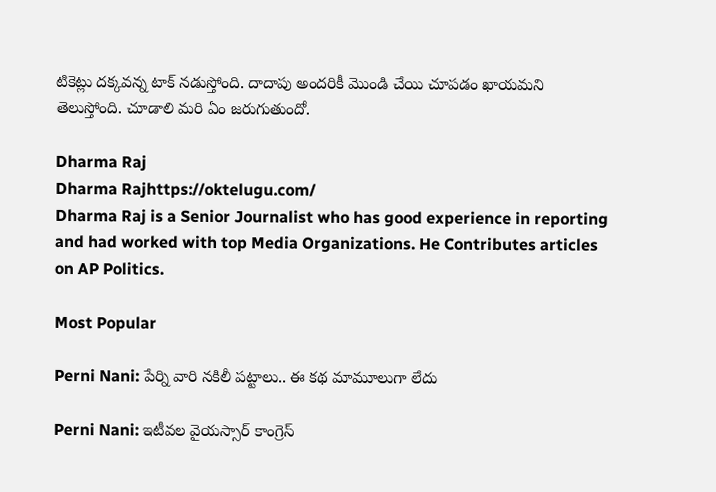టికెట్లు దక్కవన్న టాక్ నడుస్తోంది. దాదాపు అందరికీ మొండి చేయి చూపడం ఖాయమని తెలుస్తోంది. చూడాలి మరి ఏం జరుగుతుందో.

Dharma Raj
Dharma Rajhttps://oktelugu.com/
Dharma Raj is a Senior Journalist who has good experience in reporting and had worked with top Media Organizations. He Contributes articles on AP Politics.

Most Popular

Perni Nani: పేర్ని వారి నకిలీ పట్టాలు.. ఈ కథ మామూలుగా లేదు

Perni Nani: ఇటీవల వైయస్సార్ కాంగ్రెస్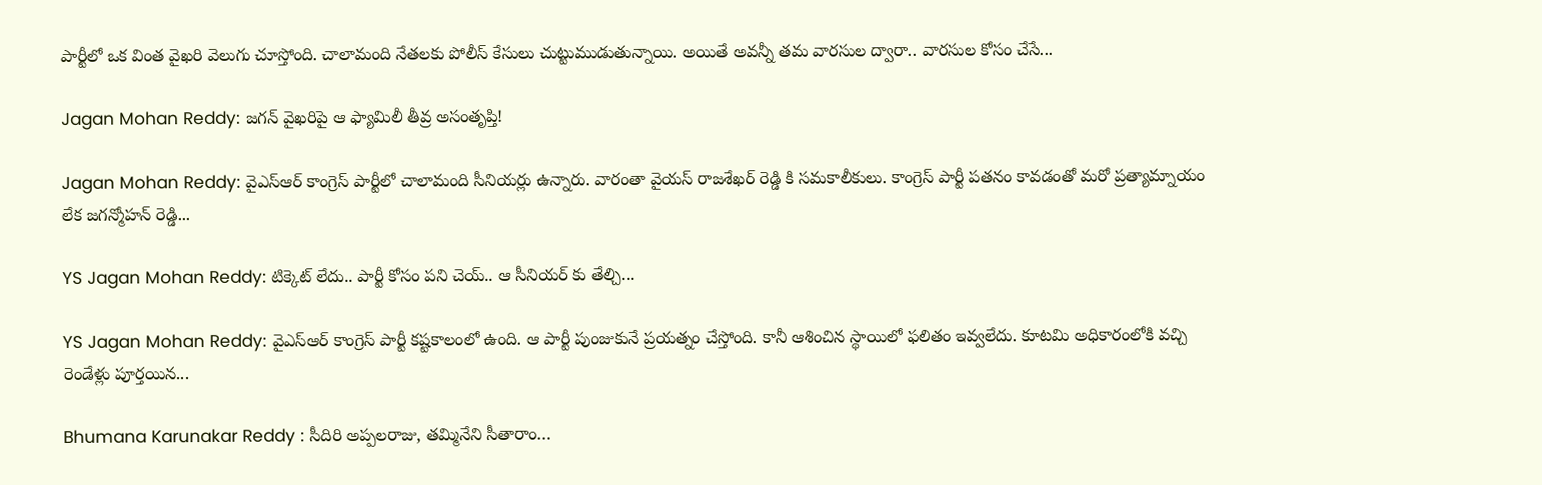పార్టీలో ఒక వింత వైఖరి వెలుగు చూస్తోంది. చాలామంది నేతలకు పోలీస్ కేసులు చుట్టుముడుతున్నాయి. అయితే అవన్నీ తమ వారసుల ద్వారా.. వారసుల కోసం చేసే...

Jagan Mohan Reddy: జగన్ వైఖరిపై ఆ ఫ్యామిలీ తీవ్ర అసంతృప్తి!

Jagan Mohan Reddy: వైఎస్ఆర్ కాంగ్రెస్ పార్టీలో చాలామంది సీనియర్లు ఉన్నారు. వారంతా వైయస్ రాజశేఖర్ రెడ్డి కి సమకాలీకులు. కాంగ్రెస్ పార్టీ పతనం కావడంతో మరో ప్రత్యామ్నాయం లేక జగన్మోహన్ రెడ్డి...

YS Jagan Mohan Reddy: టిక్కెట్ లేదు.. పార్టీ కోసం పని చెయ్.. ఆ సీనియర్ కు తేల్చి...

YS Jagan Mohan Reddy: వైఎస్ఆర్ కాంగ్రెస్ పార్టీ కష్టకాలంలో ఉంది. ఆ పార్టీ పుంజుకునే ప్రయత్నం చేస్తోంది. కానీ ఆశించిన స్థాయిలో ఫలితం ఇవ్వలేదు. కూటమి అధికారంలోకి వచ్చి రెండేళ్లు పూర్తయిన...

Bhumana Karunakar Reddy : సీదిరి అప్పలరాజు, తమ్మినేని సీతారాం…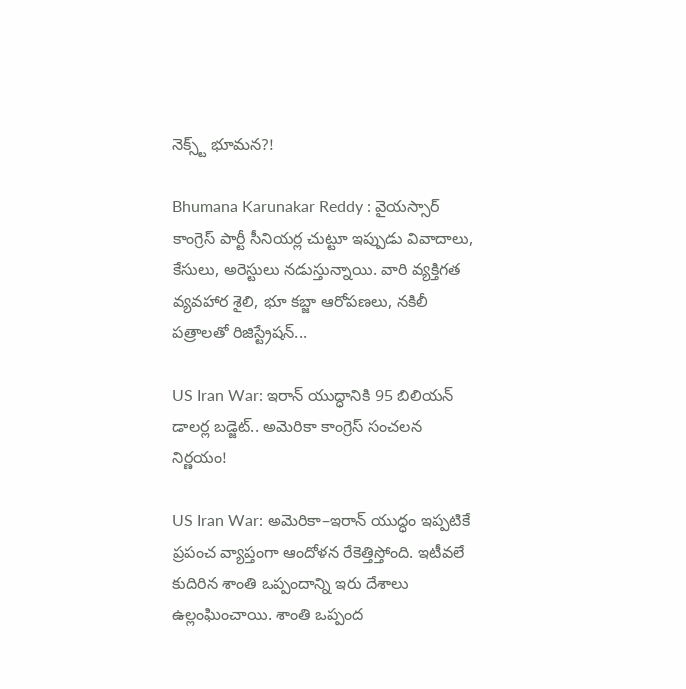నెక్స్ట్ భూమన?!

Bhumana Karunakar Reddy : వైయస్సార్ కాంగ్రెస్ పార్టీ సీనియర్ల చుట్టూ ఇప్పుడు వివాదాలు, కేసులు, అరెస్టులు నడుస్తున్నాయి. వారి వ్యక్తిగత వ్యవహార శైలి, భూ కబ్జా ఆరోపణలు, నకిలీ పత్రాలతో రిజిస్ట్రేషన్...

US Iran War: ఇరాన్‌ యుద్ధానికి 95 బిలియన్‌ డాలర్ల బడ్జెట్‌.. అమెరికా కాంగ్రెస్‌ సంచలన నిర్ణయం!

US Iran War: అమెరికా–ఇరాన్‌ యుద్ధం ఇప్పటికే ప్రపంచ వ్యాప్తంగా ఆందోళన రేకెత్తిస్తోంది. ఇటీవలే కుదిరిన శాంతి ఒప్పందాన్ని ఇరు దేశాలు ఉల్లంఘించాయి. శాంతి ఒప్పంద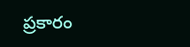ప్రకారం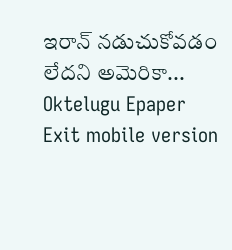ఇరాన్‌ నడుచుకోవడం లేదని అమెరికా...
Oktelugu Epaper
Exit mobile version